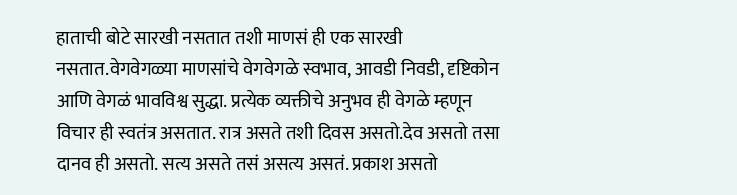हाताची बोटे सारखी नसतात तशी माणसं ही एक सारखी नसतात.वेगवेगळ्या माणसांचे वेगवेगळे स्वभाव, आवडी निवडी, दृष्टिकोन आणि वेगळं भावविश्व सुद्धा. प्रत्येक व्यक्तीचे अनुभव ही वेगळे म्हणून विचार ही स्वतंत्र असतात. रात्र असते तशी दिवस असतो.देव असतो तसा दानव ही असतो. सत्य असते तसं असत्य असतं. प्रकाश असतो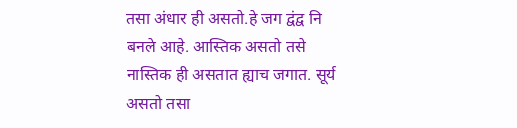तसा अंधार ही असतो.हे जग द्वंद्व नि बनले आहे. आस्तिक असतो तसे नास्तिक ही असतात ह्याच जगात. सूर्य असतो तसा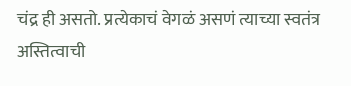चंद्र ही असतो. प्रत्येकाचं वेगळं असणं त्याच्या स्वतंत्र अस्तित्वाची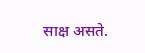साक्ष असते.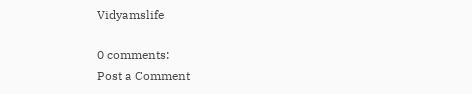Vidyamslife

0 comments:
Post a Comment